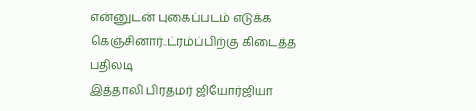என்னுடன் புகைப்படம் எடுக்க கெஞ்சினார்..ட்ரம்ப்பிற்கு கிடைத்த பதிலடி
இத்தாலி பிரதமர் ஜியோர்ஜியா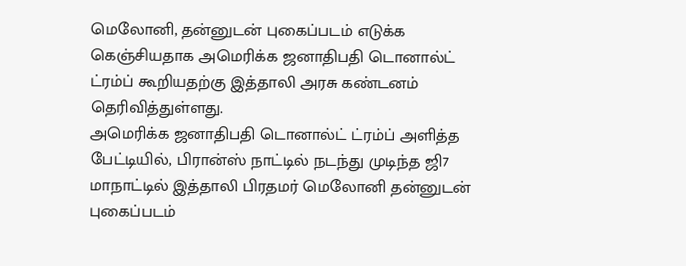மெலோனி, தன்னுடன் புகைப்படம் எடுக்க கெஞ்சியதாக அமெரிக்க ஜனாதிபதி டொனால்ட் ட்ரம்ப் கூறியதற்கு இத்தாலி அரசு கண்டனம் தெரிவித்துள்ளது.
அமெரிக்க ஜனாதிபதி டொனால்ட் ட்ரம்ப் அளித்த பேட்டியில், பிரான்ஸ் நாட்டில் நடந்து முடிந்த ஜி7 மாநாட்டில் இத்தாலி பிரதமர் மெலோனி தன்னுடன் புகைப்படம்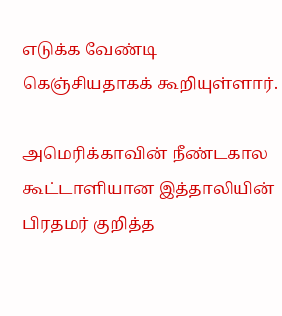எடுக்க வேண்டி கெஞ்சியதாகக் கூறியுள்ளார்.

அமெரிக்காவின் நீண்டகால கூட்டாளியான இத்தாலியின் பிரதமர் குறித்த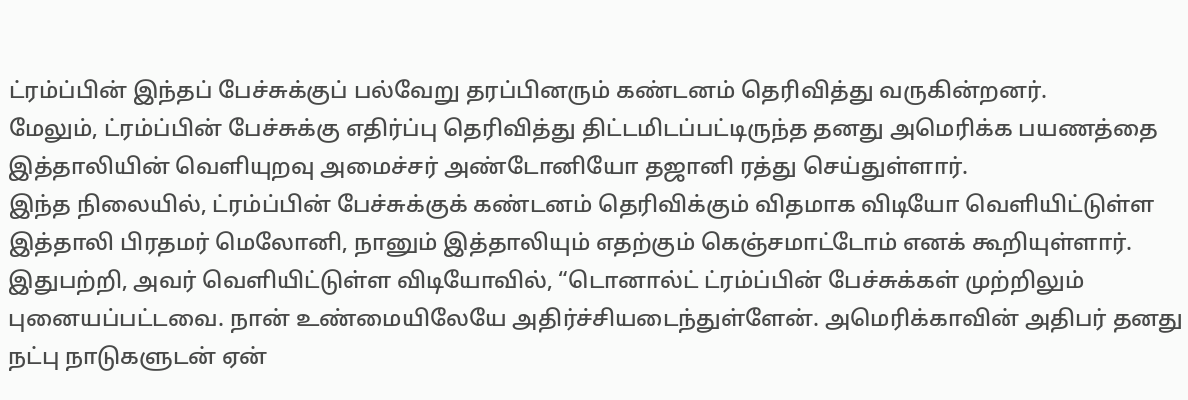ட்ரம்ப்பின் இந்தப் பேச்சுக்குப் பல்வேறு தரப்பினரும் கண்டனம் தெரிவித்து வருகின்றனர்.
மேலும், ட்ரம்ப்பின் பேச்சுக்கு எதிர்ப்பு தெரிவித்து திட்டமிடப்பட்டிருந்த தனது அமெரிக்க பயணத்தை இத்தாலியின் வெளியுறவு அமைச்சர் அண்டோனியோ தஜானி ரத்து செய்துள்ளார்.
இந்த நிலையில், ட்ரம்ப்பின் பேச்சுக்குக் கண்டனம் தெரிவிக்கும் விதமாக விடியோ வெளியிட்டுள்ள இத்தாலி பிரதமர் மெலோனி, நானும் இத்தாலியும் எதற்கும் கெஞ்சமாட்டோம் எனக் கூறியுள்ளார்.
இதுபற்றி, அவர் வெளியிட்டுள்ள விடியோவில், “டொனால்ட் ட்ரம்ப்பின் பேச்சுக்கள் முற்றிலும் புனையப்பட்டவை. நான் உண்மையிலேயே அதிர்ச்சியடைந்துள்ளேன். அமெரிக்காவின் அதிபர் தனது நட்பு நாடுகளுடன் ஏன்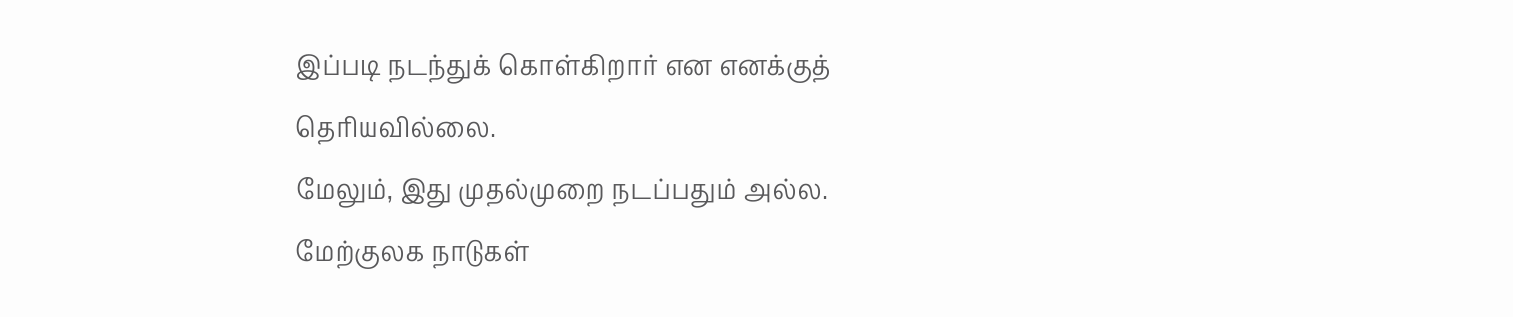இப்படி நடந்துக் கொள்கிறார் என எனக்குத் தெரியவில்லை.
மேலும், இது முதல்முறை நடப்பதும் அல்ல. மேற்குலக நாடுகள்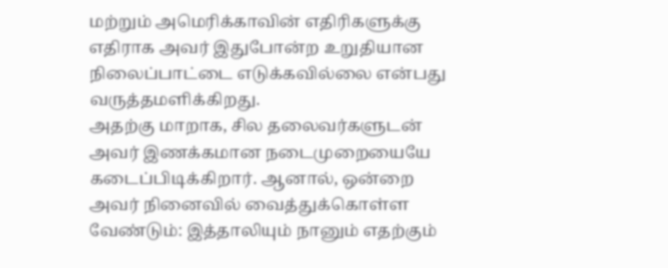மற்றும் அமெரிக்காவின் எதிரிகளுக்கு எதிராக அவர் இதுபோன்ற உறுதியான நிலைப்பாட்டை எடுக்கவில்லை என்பது வருத்தமளிக்கிறது.
அதற்கு மாறாக, சில தலைவர்களுடன் அவர் இணக்கமான நடைமுறையையே கடைப்பிடிக்கிறார். ஆனால், ஒன்றை அவர் நினைவில் வைத்துக்கொள்ள வேண்டும்: இத்தாலியும் நானும் எதற்கும்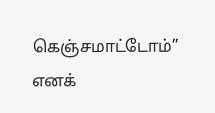கெஞ்சமாட்டோம்” எனக்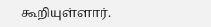கூறியுள்ளார்.